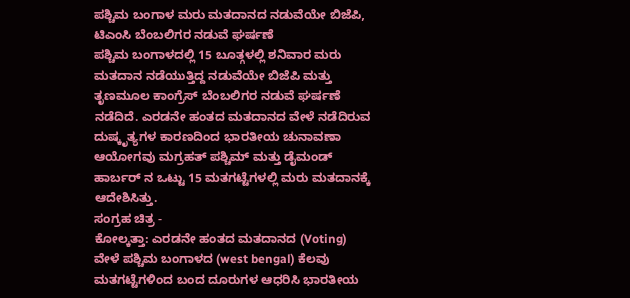ಪಶ್ಚಿಮ ಬಂಗಾಳ ಮರು ಮತದಾನದ ನಡುವೆಯೇ ಬಿಜೆಪಿ, ಟಿಎಂಸಿ ಬೆಂಬಲಿಗರ ನಡುವೆ ಘರ್ಷಣೆ
ಪಶ್ಚಿಮ ಬಂಗಾಳದಲ್ಲಿ 15 ಬೂತ್ಗಳಲ್ಲಿ ಶನಿವಾರ ಮರು ಮತದಾನ ನಡೆಯುತ್ತಿದ್ದ ನಡುವೆಯೇ ಬಿಜೆಪಿ ಮತ್ತು ತೃಣಮೂಲ ಕಾಂಗ್ರೆಸ್ ಬೆಂಬಲಿಗರ ನಡುವೆ ಘರ್ಷಣೆ ನಡೆದಿದೆ. ಎರಡನೇ ಹಂತದ ಮತದಾನದ ವೇಳೆ ನಡೆದಿರುವ ದುಷ್ಕೃತ್ಯಗಳ ಕಾರಣದಿಂದ ಭಾರತೀಯ ಚುನಾವಣಾ ಆಯೋಗವು ಮಗ್ರಹತ್ ಪಶ್ಚಿಮ್ ಮತ್ತು ಡೈಮಂಡ್ ಹಾರ್ಬರ್ ನ ಒಟ್ಟು 15 ಮತಗಟ್ಟೆಗಳಲ್ಲಿ ಮರು ಮತದಾನಕ್ಕೆ ಆದೇಶಿಸಿತ್ತು.
ಸಂಗ್ರಹ ಚಿತ್ರ -
ಕೋಲ್ಕತ್ತಾ: ಎರಡನೇ ಹಂತದ ಮತದಾನದ (Voting) ವೇಳೆ ಪಶ್ಚಿಮ ಬಂಗಾಳದ (west bengal) ಕೆಲವು ಮತಗಟ್ಟೆಗಳಿಂದ ಬಂದ ದೂರುಗಳ ಆಧರಿಸಿ ಭಾರತೀಯ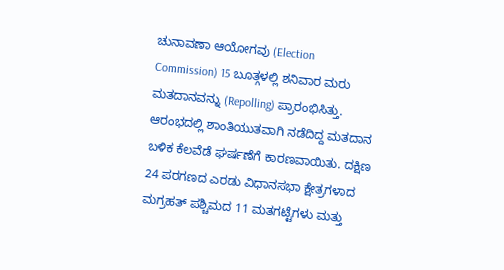ಚುನಾವಣಾ ಆಯೋಗವು (Election Commission) 15 ಬೂತ್ಗಳಲ್ಲಿ ಶನಿವಾರ ಮರು ಮತದಾನವನ್ನು (Repolling) ಪ್ರಾರಂಭಿಸಿತ್ತು. ಆರಂಭದಲ್ಲಿ ಶಾಂತಿಯುತವಾಗಿ ನಡೆದಿದ್ದ ಮತದಾನ ಬಳಿಕ ಕೆಲವೆಡೆ ಘರ್ಷಣೆಗೆ ಕಾರಣವಾಯಿತು. ದಕ್ಷಿಣ 24 ಪರಗಣದ ಎರಡು ವಿಧಾನಸಭಾ ಕ್ಷೇತ್ರಗಳಾದ ಮಗ್ರಹತ್ ಪಶ್ಚಿಮದ 11 ಮತಗಟ್ಟೆಗಳು ಮತ್ತು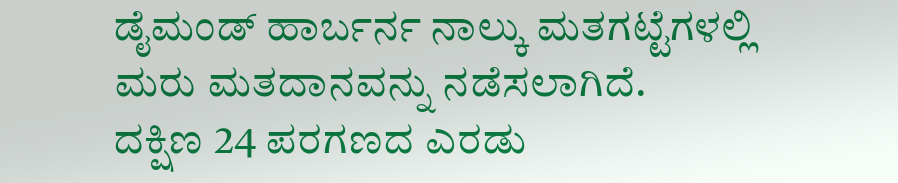ಡೈಮಂಡ್ ಹಾರ್ಬರ್ನ ನಾಲ್ಕು ಮತಗಟ್ಟೆಗಳಲ್ಲಿ ಮರು ಮತದಾನವನ್ನು ನಡೆಸಲಾಗಿದೆ.
ದಕ್ಷಿಣ 24 ಪರಗಣದ ಎರಡು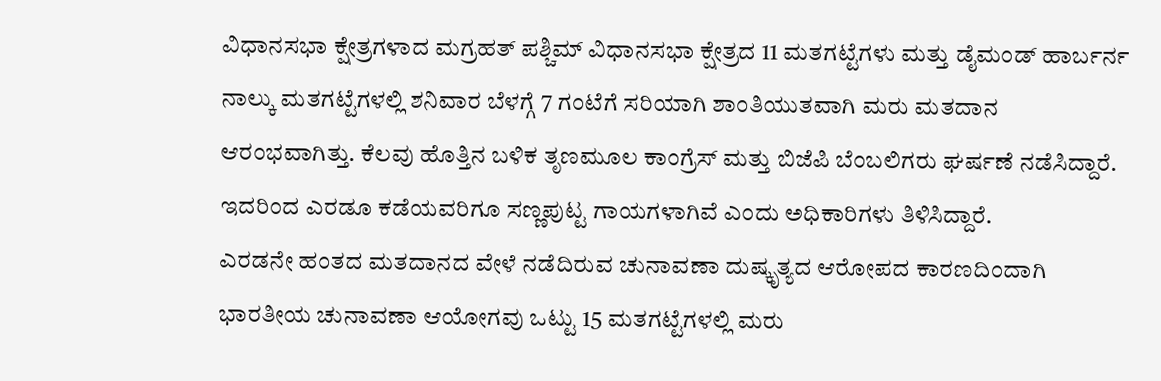ವಿಧಾನಸಭಾ ಕ್ಷೇತ್ರಗಳಾದ ಮಗ್ರಹತ್ ಪಶ್ಚಿಮ್ ವಿಧಾನಸಭಾ ಕ್ಷೇತ್ರದ 11 ಮತಗಟ್ಟೆಗಳು ಮತ್ತು ಡೈಮಂಡ್ ಹಾರ್ಬರ್ನ ನಾಲ್ಕು ಮತಗಟ್ಟೆಗಳಲ್ಲಿ ಶನಿವಾರ ಬೆಳಗ್ಗೆ 7 ಗಂಟೆಗೆ ಸರಿಯಾಗಿ ಶಾಂತಿಯುತವಾಗಿ ಮರು ಮತದಾನ ಆರಂಭವಾಗಿತ್ತು. ಕೆಲವು ಹೊತ್ತಿನ ಬಳಿಕ ತೃಣಮೂಲ ಕಾಂಗ್ರೆಸ್ ಮತ್ತು ಬಿಜೆಪಿ ಬೆಂಬಲಿಗರು ಘರ್ಷಣೆ ನಡೆಸಿದ್ದಾರೆ. ಇದರಿಂದ ಎರಡೂ ಕಡೆಯವರಿಗೂ ಸಣ್ಣಪುಟ್ಟ ಗಾಯಗಳಾಗಿವೆ ಎಂದು ಅಧಿಕಾರಿಗಳು ತಿಳಿಸಿದ್ದಾರೆ.
ಎರಡನೇ ಹಂತದ ಮತದಾನದ ವೇಳೆ ನಡೆದಿರುವ ಚುನಾವಣಾ ದುಷ್ಕೃತ್ಯದ ಆರೋಪದ ಕಾರಣದಿಂದಾಗಿ ಭಾರತೀಯ ಚುನಾವಣಾ ಆಯೋಗವು ಒಟ್ಟು 15 ಮತಗಟ್ಟೆಗಳಲ್ಲಿ ಮರು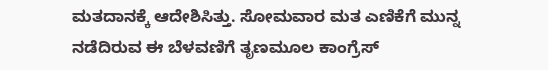ಮತದಾನಕ್ಕೆ ಆದೇಶಿಸಿತ್ತು. ಸೋಮವಾರ ಮತ ಎಣಿಕೆಗೆ ಮುನ್ನ ನಡೆದಿರುವ ಈ ಬೆಳವಣಿಗೆ ತೃಣಮೂಲ ಕಾಂಗ್ರೆಸ್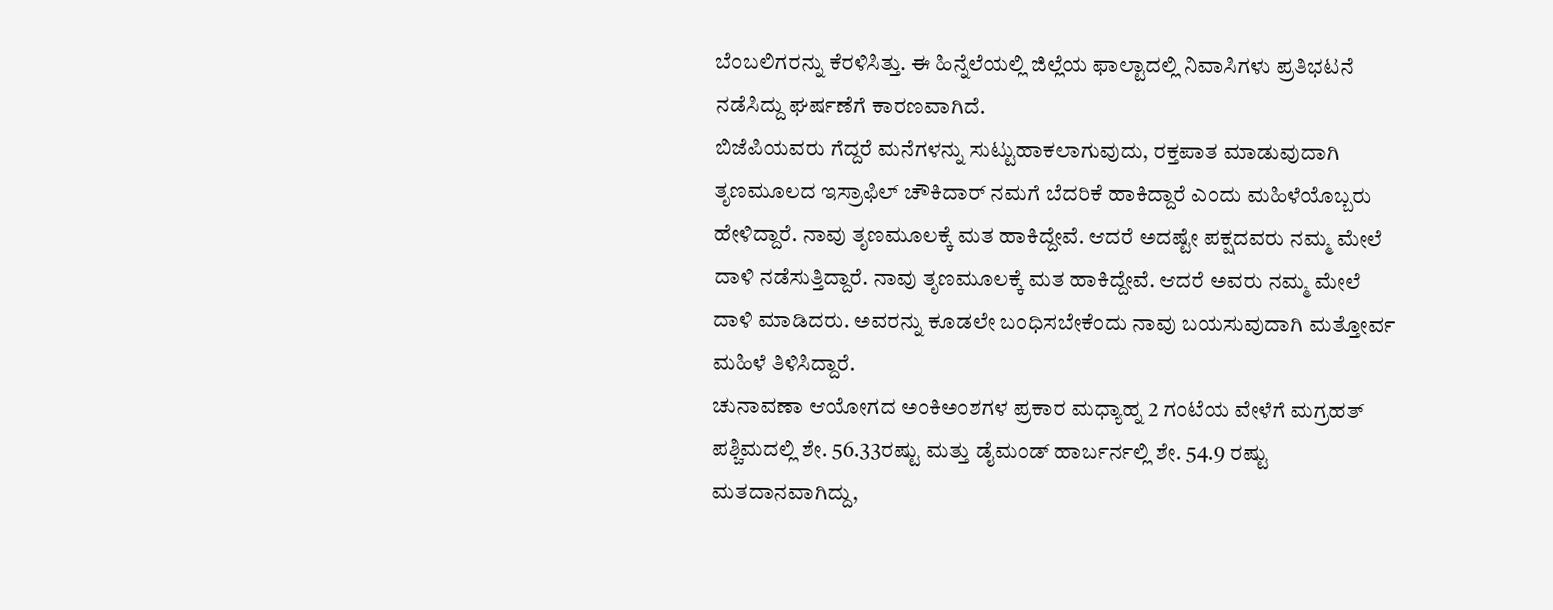ಬೆಂಬಲಿಗರನ್ನು ಕೆರಳಿಸಿತ್ತು. ಈ ಹಿನ್ನೆಲೆಯಲ್ಲಿ ಜಿಲ್ಲೆಯ ಫಾಲ್ಟಾದಲ್ಲಿ ನಿವಾಸಿಗಳು ಪ್ರತಿಭಟನೆ ನಡೆಸಿದ್ದು ಘರ್ಷಣೆಗೆ ಕಾರಣವಾಗಿದೆ.
ಬಿಜೆಪಿಯವರು ಗೆದ್ದರೆ ಮನೆಗಳನ್ನು ಸುಟ್ಟುಹಾಕಲಾಗುವುದು, ರಕ್ತಪಾತ ಮಾಡುವುದಾಗಿ ತೃಣಮೂಲದ ಇಸ್ರಾಫಿಲ್ ಚೌಕಿದಾರ್ ನಮಗೆ ಬೆದರಿಕೆ ಹಾಕಿದ್ದಾರೆ ಎಂದು ಮಹಿಳೆಯೊಬ್ಬರು ಹೇಳಿದ್ದಾರೆ. ನಾವು ತೃಣಮೂಲಕ್ಕೆ ಮತ ಹಾಕಿದ್ದೇವೆ. ಆದರೆ ಅದಷ್ಟೇ ಪಕ್ಷದವರು ನಮ್ಮ ಮೇಲೆ ದಾಳಿ ನಡೆಸುತ್ತಿದ್ದಾರೆ. ನಾವು ತೃಣಮೂಲಕ್ಕೆ ಮತ ಹಾಕಿದ್ದೇವೆ. ಆದರೆ ಅವರು ನಮ್ಮ ಮೇಲೆ ದಾಳಿ ಮಾಡಿದರು. ಅವರನ್ನು ಕೂಡಲೇ ಬಂಧಿಸಬೇಕೆಂದು ನಾವು ಬಯಸುವುದಾಗಿ ಮತ್ತೋರ್ವ ಮಹಿಳೆ ತಿಳಿಸಿದ್ದಾರೆ.
ಚುನಾವಣಾ ಆಯೋಗದ ಅಂಕಿಅಂಶಗಳ ಪ್ರಕಾರ ಮಧ್ಯಾಹ್ನ 2 ಗಂಟೆಯ ವೇಳೆಗೆ ಮಗ್ರಹತ್ ಪಶ್ಚಿಮದಲ್ಲಿ ಶೇ. 56.33ರಷ್ಟು ಮತ್ತು ಡೈಮಂಡ್ ಹಾರ್ಬರ್ನಲ್ಲಿ ಶೇ. 54.9 ರಷ್ಟು ಮತದಾನವಾಗಿದ್ದು,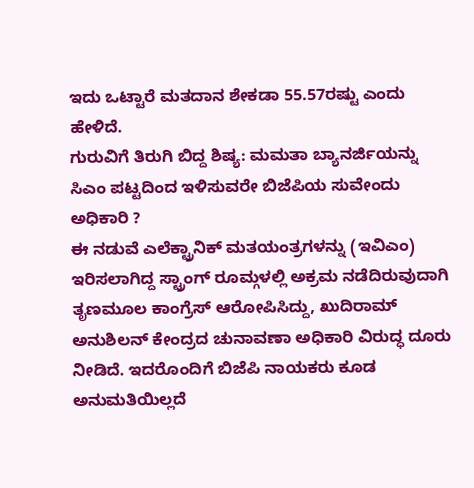ಇದು ಒಟ್ಟಾರೆ ಮತದಾನ ಶೇಕಡಾ 55.57ರಷ್ಟು ಎಂದು ಹೇಳಿದೆ.
ಗುರುವಿಗೆ ತಿರುಗಿ ಬಿದ್ದ ಶಿಷ್ಯ: ಮಮತಾ ಬ್ಯಾನರ್ಜಿಯನ್ನು ಸಿಎಂ ಪಟ್ಟದಿಂದ ಇಳಿಸುವರೇ ಬಿಜೆಪಿಯ ಸುವೇಂದು ಅಧಿಕಾರಿ ?
ಈ ನಡುವೆ ಎಲೆಕ್ಟ್ರಾನಿಕ್ ಮತಯಂತ್ರಗಳನ್ನು (ಇವಿಎಂ) ಇರಿಸಲಾಗಿದ್ದ ಸ್ಟ್ರಾಂಗ್ ರೂಮ್ಗಳಲ್ಲಿ ಅಕ್ರಮ ನಡೆದಿರುವುದಾಗಿ ತೃಣಮೂಲ ಕಾಂಗ್ರೆಸ್ ಆರೋಪಿಸಿದ್ದು, ಖುದಿರಾಮ್ ಅನುಶಿಲನ್ ಕೇಂದ್ರದ ಚುನಾವಣಾ ಅಧಿಕಾರಿ ವಿರುದ್ಧ ದೂರು ನೀಡಿದೆ. ಇದರೊಂದಿಗೆ ಬಿಜೆಪಿ ನಾಯಕರು ಕೂಡ ಅನುಮತಿಯಿಲ್ಲದೆ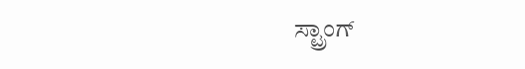ಸ್ಟ್ರಾಂಗ್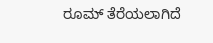ರೂಮ್ ತೆರೆಯಲಾಗಿದೆ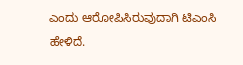ಎಂದು ಆರೋಪಿಸಿರುವುದಾಗಿ ಟಿಎಂಸಿ ಹೇಳಿದೆ.